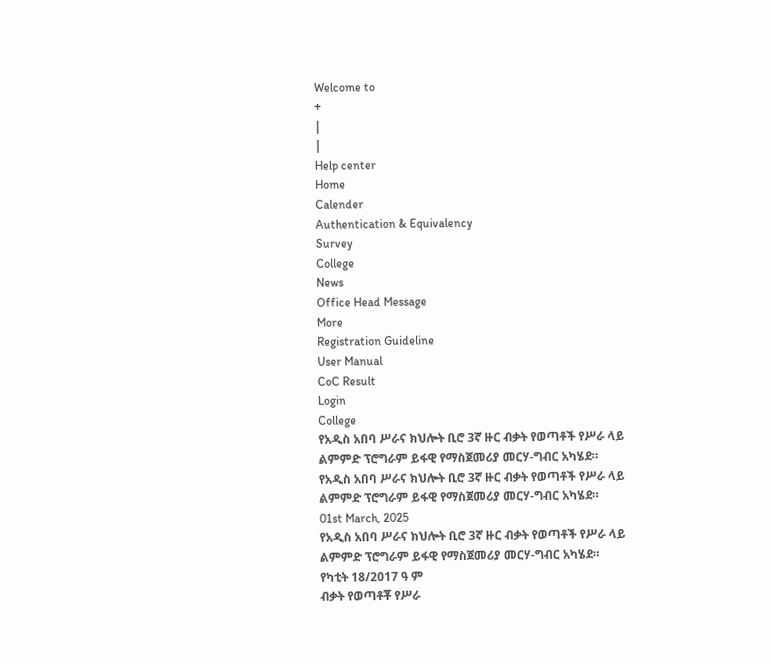Welcome to
+
|
|
Help center
Home
Calender
Authentication & Equivalency
Survey
College
News
Office Head Message
More
Registration Guideline
User Manual
CoC Result
Login
College
የአዲስ አበባ ሥራና ክህሎት ቢሮ 3ኛ ዙር ብቃት የወጣቶች የሥራ ላይ ልምምድ ፕሮግራም ይፋዊ የማስጀመሪያ መርሃ-ግብር አካሄደ።
የአዲስ አበባ ሥራና ክህሎት ቢሮ 3ኛ ዙር ብቃት የወጣቶች የሥራ ላይ ልምምድ ፕሮግራም ይፋዊ የማስጀመሪያ መርሃ-ግብር አካሄደ።
01st March, 2025
የአዲስ አበባ ሥራና ክህሎት ቢሮ 3ኛ ዙር ብቃት የወጣቶች የሥራ ላይ ልምምድ ፕሮግራም ይፋዊ የማስጀመሪያ መርሃ-ግብር አካሄደ።
የካቲት 18/2017 ዓ ም
ብቃት የወጣቶቾ የሥራ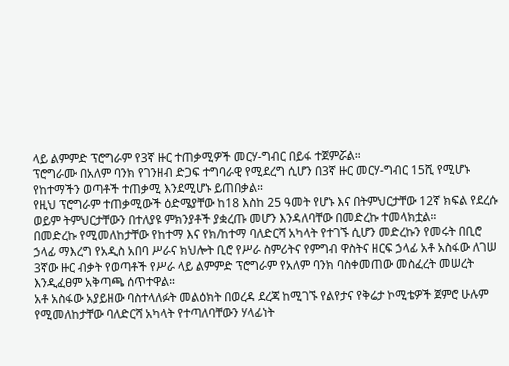ላይ ልምምድ ፕሮግራም የ3ኛ ዙር ተጠቃሚዎች መርሃ-ግብር በይፋ ተጀምሯል።
ፕሮግራሙ በአለም ባንክ የገንዘብ ድጋፍ ተግባራዊ የሚደረግ ሲሆን በ3ኛ ዙር መርሃ-ግብር 15ሺ የሚሆኑ የከተማችን ወጣቶች ተጠቃሚ እንደሚሆኑ ይጠበቃል።
የዚህ ፕሮግራም ተጠቃሚውች ዕድሜያቸው ከ18 እስከ 25 ዓመት የሆኑ እና በትምህርታቸው 12ኛ ክፍል የደረሱ ወይም ትምህርታቸውን በተለያዩ ምክንያቶች ያቋረጡ መሆን እንዳለባቸው በመድረኩ ተመላክቷል።
በመድረኩ የሚመለከታቸው የከተማ እና የክ/ከተማ ባለድርሻ አካላት የተገኙ ሲሆን መድረኩን የመሩት በቢሮ ኃላፊ ማእረግ የአዲስ አበባ ሥራና ክህሎት ቢሮ የሥራ ስምሪትና የምግብ ዋስትና ዘርፍ ኃላፊ አቶ አስፋው ለገሠ 3ኛው ዙር ብቃት የወጣቶች የሥራ ላይ ልምምድ ፕሮግራም የአለም ባንክ ባስቀመጠው መስፈረት መሠረት እንዲፈፀም አቅጣጫ ሰጥተዋል።
አቶ አስፋው አያይዘው ባስተላለፉት መልዕክት በወረዳ ደረጃ ከሚገኙ የልየታና የቅሬታ ኮሚቴዎች ጀምሮ ሁሉም የሚመለከታቸው ባለድርሻ አካላት የተጣለባቸውን ሃላፊነት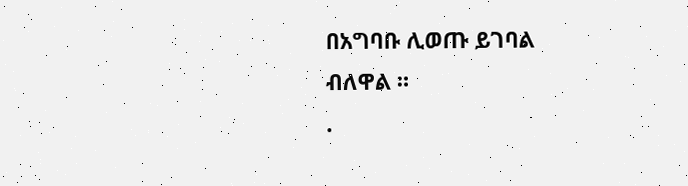በአግባቡ ሊወጡ ይገባል ብለዋል ።
.